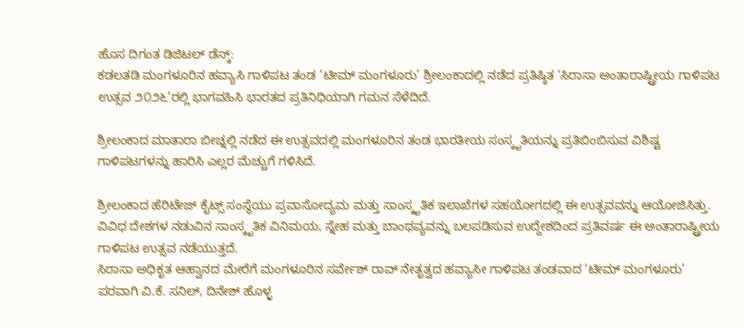ಹೊಸ ದಿಗಂತ ಡಿಜಿಟಲ್ ಡೆಸ್ಕ್:
ಕಡಲತಡಿ ಮಂಗಳೂರಿನ ಹವ್ಯಾಸಿ ಗಾಳಿಪಟ ತಂಡ ‘ಟೀಮ್ ಮಂಗಳೂರು’ ಶ್ರೀಲಂಕಾದಲ್ಲಿ ನಡೆದ ಪ್ರತಿಷ್ಠಿತ ‘ಸಿರಾಸಾ ಅಂತಾರಾಷ್ಟ್ರೀಯ ಗಾಳಿಪಟ ಉತ್ಸವ ೨೦೨೬’ರಲ್ಲಿ ಭಾಗವಹಿಸಿ ಭಾರತದ ಪ್ರತಿನಿಧಿಯಾಗಿ ಗಮನ ಸೆಳೆದಿದೆ.

ಶ್ರೀಲಂಕಾದ ಮಾತಾರಾ ಬೀಚ್ನಲ್ಲಿ ನಡೆದ ಈ ಉತ್ಸವದಲ್ಲಿ ಮಂಗಳೂರಿನ ತಂಡ ಭಾರತೀಯ ಸಂಸ್ಕೃತಿಯನ್ನು ಪ್ರತಿಬಿಂಬಿಸುವ ವಿಶಿಷ್ಟ ಗಾಳಿಪಟಗಳನ್ನು ಹಾರಿಸಿ ಎಲ್ಲರ ಮೆಚ್ಚುಗೆ ಗಳಿಸಿದೆ.

ಶ್ರೀಲಂಕಾದ ಹೆರಿಟೇಜ್ ಕೈಟ್ಸ್ ಸಂಸ್ಥೆಯು ಪ್ರವಾಸೋದ್ಯಮ ಮತ್ತು ಸಾಂಸ್ಕೃತಿಕ ಇಲಾಖೆಗಳ ಸಹಯೋಗದಲ್ಲಿ ಈ ಉತ್ಸವವನ್ನು ಆಯೋಜಿಸಿತ್ತು. ವಿವಿಧ ದೇಶಗಳ ನಡುವಿನ ಸಾಂಸ್ಕೃತಿಕ ವಿನಿಮಯ, ಸ್ನೇಹ ಮತ್ತು ಬಾಂಧವ್ಯವನ್ನು ಬಲಪಡಿಸುವ ಉದ್ದೇಶದಿಂದ ಪ್ರತಿವರ್ಷ ಈ ಅಂತಾರಾಷ್ಟ್ರೀಯ ಗಾಳಿಪಟ ಉತ್ಸವ ನಡೆಯುತ್ತದೆ.
ಸಿರಾಸಾ ಅಧಿಕೃತ ಆಹ್ವಾನದ ಮೇರೆಗೆ ಮಂಗಳೂರಿನ ಸರ್ವೇಶ್ ರಾವ್ ನೇತೃತ್ವದ ಹವ್ಯಾಸೀ ಗಾಳಿಪಟ ತಂಡವಾದ ‘ಟೀಮ್ ಮಂಗಳೂರು’ ಪರವಾಗಿ ವಿ.ಕೆ. ಸನಿಲ್, ದಿನೇಶ್ ಹೊಳ್ಳ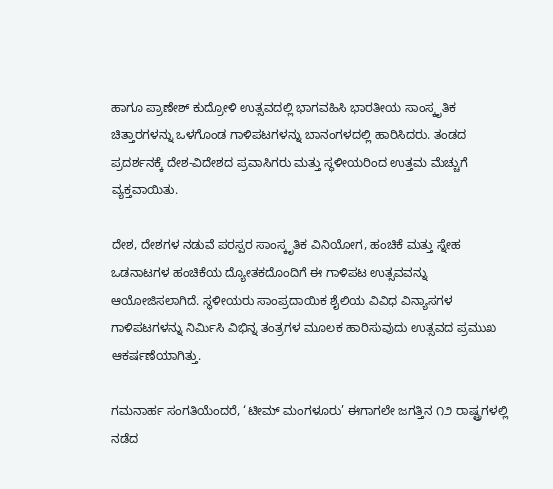ಹಾಗೂ ಪ್ರಾಣೇಶ್ ಕುದ್ರೋಳಿ ಉತ್ಸವದಲ್ಲಿ ಭಾಗವಹಿಸಿ ಭಾರತೀಯ ಸಾಂಸ್ಕೃತಿಕ ಚಿತ್ತಾರಗಳನ್ನು ಒಳಗೊಂಡ ಗಾಳಿಪಟಗಳನ್ನು ಬಾನಂಗಳದಲ್ಲಿ ಹಾರಿಸಿದರು. ತಂಡದ ಪ್ರದರ್ಶನಕ್ಕೆ ದೇಶ-ವಿದೇಶದ ಪ್ರವಾಸಿಗರು ಮತ್ತು ಸ್ಥಳೀಯರಿಂದ ಉತ್ತಮ ಮೆಚ್ಚುಗೆ ವ್ಯಕ್ತವಾಯಿತು.

ದೇಶ, ದೇಶಗಳ ನಡುವೆ ಪರಸ್ಪರ ಸಾಂಸ್ಕೃತಿಕ ವಿನಿಯೋಗ, ಹಂಚಿಕೆ ಮತ್ತು ಸ್ನೇಹ ಒಡನಾಟಗಳ ಹಂಚಿಕೆಯ ದ್ಯೋತಕದೊಂದಿಗೆ ಈ ಗಾಳಿಪಟ ಉತ್ಸವವನ್ನು ಆಯೋಜಿಸಲಾಗಿದೆ. ಸ್ಥಳೀಯರು ಸಾಂಪ್ರದಾಯಿಕ ಶೈಲಿಯ ವಿವಿಧ ವಿನ್ಯಾಸಗಳ ಗಾಳಿಪಟಗಳನ್ನು ನಿರ್ಮಿಸಿ ವಿಭಿನ್ನ ತಂತ್ರಗಳ ಮೂಲಕ ಹಾರಿಸುವುದು ಉತ್ಸವದ ಪ್ರಮುಖ ಆಕರ್ಷಣೆಯಾಗಿತ್ತು.

ಗಮನಾರ್ಹ ಸಂಗತಿಯೆಂದರೆ, ‘ಟೀಮ್ ಮಂಗಳೂರು’ ಈಗಾಗಲೇ ಜಗತ್ತಿನ ೧೨ ರಾಷ್ಟ್ರಗಳಲ್ಲಿ ನಡೆದ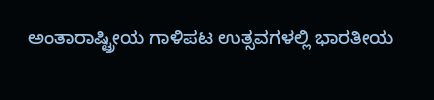ಅಂತಾರಾಷ್ಟ್ರೀಯ ಗಾಳಿಪಟ ಉತ್ಸವಗಳಲ್ಲಿ ಭಾರತೀಯ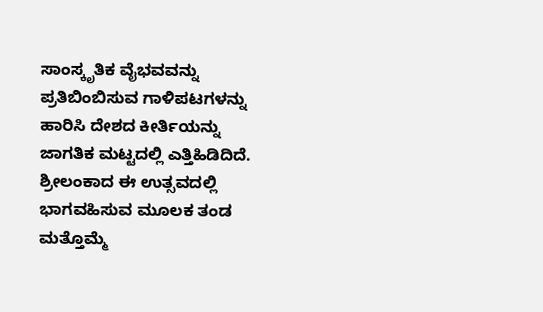ಸಾಂಸ್ಕೃತಿಕ ವೈಭವವನ್ನು ಪ್ರತಿಬಿಂಬಿಸುವ ಗಾಳಿಪಟಗಳನ್ನು ಹಾರಿಸಿ ದೇಶದ ಕೀರ್ತಿಯನ್ನು ಜಾಗತಿಕ ಮಟ್ಟದಲ್ಲಿ ಎತ್ತಿಹಿಡಿದಿದೆ. ಶ್ರೀಲಂಕಾದ ಈ ಉತ್ಸವದಲ್ಲಿ ಭಾಗವಹಿಸುವ ಮೂಲಕ ತಂಡ ಮತ್ತೊಮ್ಮೆ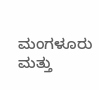ಮಂಗಳೂರು ಮತ್ತು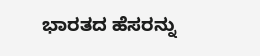ಭಾರತದ ಹೆಸರನ್ನು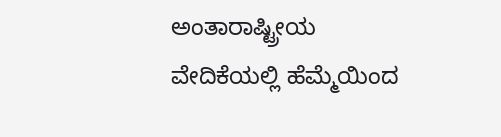ಅಂತಾರಾಷ್ಟ್ರೀಯ ವೇದಿಕೆಯಲ್ಲಿ ಹೆಮ್ಮೆಯಿಂದ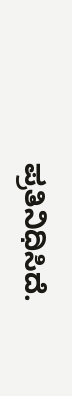ಪ್ರತಿನಿಧಿಸಿದೆ.